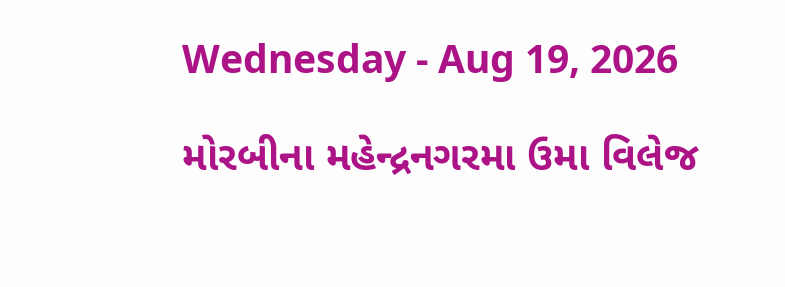Wednesday - Aug 19, 2026

મોરબીના મહેન્દ્રનગરમા ઉમા વિલેજ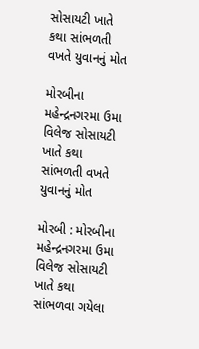સોસાયટી ખાતે કથા સાંભળતી વખતે યુવાનનું મોત

મોરબીના મહેન્દ્રનગરમા ઉમા વિલેજ સોસાયટી ખાતે કથા સાંભળતી વખતે યુવાનનું મોત

મોરબી : મોરબીના મહેન્દ્રનગરમા ઉમા વિલેજ સોસાયટી ખાતે કથા સાંભળવા ગયેલા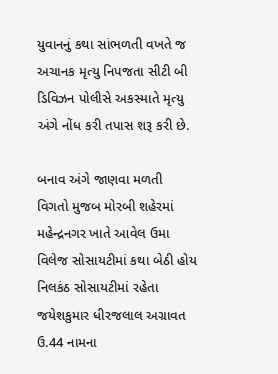યુવાનનું કથા સાંભળતી વખતે જ અચાનક મૃત્યુ નિપજતા સીટી બી ડિવિઝન પોલીસે અકસ્માતે મૃત્યુ અંગે નોંધ કરી તપાસ શરૂ કરી છે.

બનાવ અંગે જાણવા મળતી વિગતો મુજબ મોરબી શહેરમાં મહેન્દ્રનગર ખાતે આવેલ ઉમા વિલેજ સોસાયટીમાં કથા બેઠી હોય નિલકંઠ સોસાયટીમાં રહેતા જયેશકુમાર ધીરજલાલ અગ્રાવત ઉ.44 નામના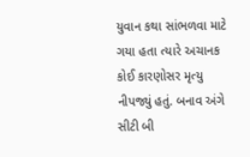યુવાન કથા સાંભળવા માટે ગયા હતા ત્યારે અચાનક કોઈ કારણોસર મૃત્યુ નીપજ્યું હતું. બનાવ અંગે સીટી બી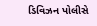ડિવિઝન પોલીસે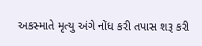અકસ્માતે મૃત્યુ અંગે નોંધ કરી તપાસ શરૂ કરી